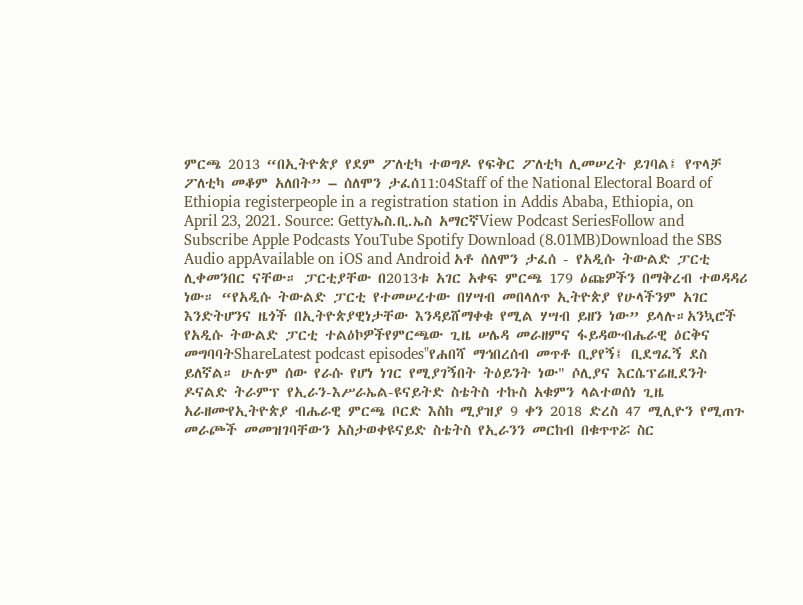ምርጫ 2013 “በኢትዮጵያ የደም ፖለቲካ ተወግዶ የፍቅር ፖለቲካ ሊመሠረት ይገባል፤ የጥላቻ ፖለቲካ መቆም አለበት” – ሰለሞን ታፈሰ11:04Staff of the National Electoral Board of Ethiopia registerpeople in a registration station in Addis Ababa, Ethiopia, on April 23, 2021. Source: Gettyኤስ.ቢ.ኤስ አማርኛView Podcast SeriesFollow and Subscribe Apple Podcasts YouTube Spotify Download (8.01MB)Download the SBS Audio appAvailable on iOS and Android አቶ ሰለሞን ታፈሰ - የአዲሱ ትውልድ ፓርቲ ሊቀመንበር ናቸው። ፓርቲያቸው በ2013ቱ አገር አቀፍ ምርጫ 179 ዕጩዎችን በማቅረብ ተወዳዳሪ ነው። “የአዲሱ ትውልድ ፓርቲ የተመሠረተው በሃሣብ መበላለጥ ኢትዮጵያ የሁላችንም አገር እንድትሆንና ዜጎች በኢትዮጵያዊነታቸው እንዳይሸማቀቁ የሚል ሃሣብ ይዘን ነው” ይላሉ።አንኳሮች የአዲሱ ትውልድ ፓርቲ ተልዕኮዎችየምርጫው ጊዜ ሠሌዳ መራዘምና ፋይዳውብሔራዊ ዕርቅና መግባባትShareLatest podcast episodes"የሐበሻ ማኅበረሰብ መጥቶ ቢያየኝ፤ ቢደግፈኝ ደስ ይለኛል። ሁሉም ሰው የራሱ የሆነ ነገር የሚያገኝበት ትዕይንት ነው" ሶሊያና እርሴፕሬዚደንት ዶናልድ ትራምፕ የኢራን-እሥራኤል-ዩናይትድ ስቴትስ ተኩስ አቁምን ላልተወሰነ ጊዜ አራዘሙየኢትዮጵያ ብሔራዊ ምርጫ ቦርድ እስከ ሚያዝያ 9 ቀን 2018 ድረስ 47 ሚሊዮን የሚጠጉ መራጮች መመዝገባቸውን አስታወቀዩናይድ ስቴትስ የኢራንን መርከብ በቁጥጥሯ ስር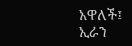አዋለች፤ ኢራን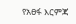የአፀፋ እርምጃ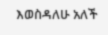እወስዳለሁ አለች